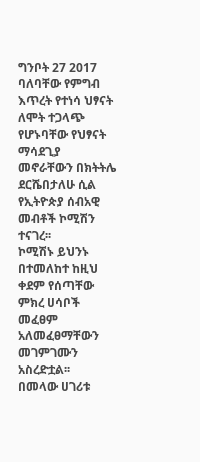ግንቦት 27 2017
ባለባቸው የምግብ እጥረት የተነሳ ህፃናት ለሞት ተጋላጭ የሆኑባቸው የህፃናት ማሳደጊያ መኖራቸውን በክትትሌ ደርሼበታለሁ ሲል የኢትዮጵያ ሰብአዊ መብቶች ኮሚሽን ተናገረ፡፡
ኮሚሽኑ ይህንኑ በተመለከተ ከዚህ ቀደም የሰጣቸው ምክረ ሀሳቦች መፈፀም አለመፈፀማቸውን መገምገሙን አስረድቷል፡፡
በመላው ሀገሪቱ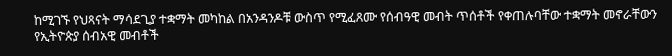ከሚገኙ የህጻናት ማሳደጊያ ተቋማት መካከል በአንዳንዶቹ ውስጥ የሚፈጸሙ የሰብዓዊ መብት ጥሰቶች የቀጠሉባቸው ተቋማት መኖራቸውን የኢትዮጵያ ሰብአዊ መብቶች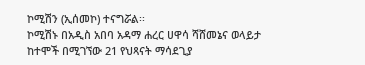ኮሚሽን (ኢሰመኮ) ተናግሯል፡፡
ኮሚሽኑ በአዲስ አበባ አዳማ ሐረር ሀዋሳ ሻሸመኔና ወላይታ ከተሞች በሚገኘው 21 የህጻናት ማሳደጊያ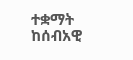ተቋማት ከሰብአዊ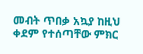መብት ጥበቃ አኳያ ከዚህ ቀደም የተሰጣቸው ምክር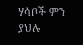ሃሳቦች ምን ያህሉ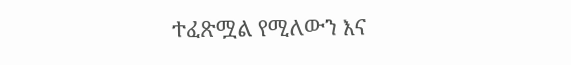ተፈጽሟል የሚለውን እና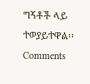ግኝቶች ላይ ተወያይተዋል፡፡
Comments